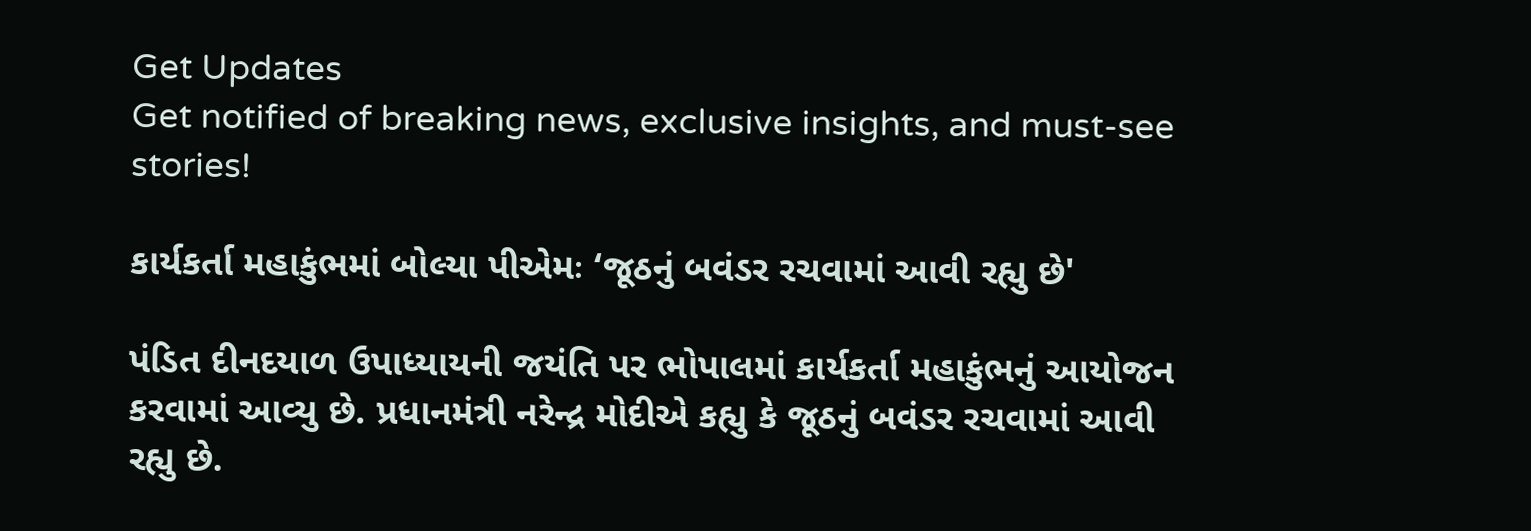Get Updates
Get notified of breaking news, exclusive insights, and must-see stories!

કાર્યકર્તા મહાકુંભમાં બોલ્યા પીએમઃ ‘જૂઠનું બવંડર રચવામાં આવી રહ્યુ છે'

પંડિત દીનદયાળ ઉપાધ્યાયની જયંતિ પર ભોપાલમાં કાર્યકર્તા મહાકુંભનું આયોજન કરવામાં આવ્યુ છે. પ્રધાનમંત્રી નરેન્દ્ર મોદીએ કહ્યુ કે જૂઠનું બવંડર રચવામાં આવી રહ્યુ છે.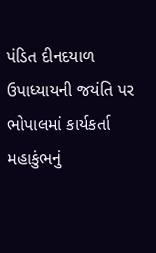પંડિત દીનદયાળ ઉપાધ્યાયની જયંતિ પર ભોપાલમાં કાર્યકર્તા મહાકુંભનું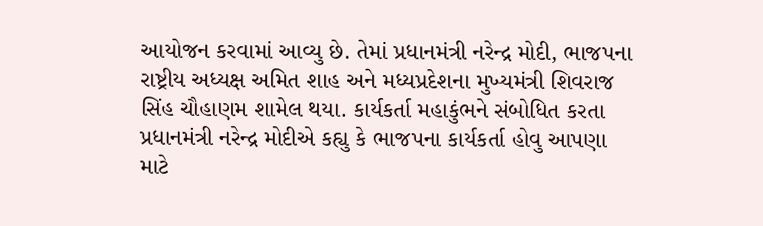આયોજન કરવામાં આવ્યુ છે. તેમાં પ્રધાનમંત્રી નરેન્દ્ર મોદી, ભાજપના રાષ્ટ્રીય અધ્યક્ષ અમિત શાહ અને મધ્યપ્રદેશના મુખ્યમંત્રી શિવરાજ સિંહ ચૌહાણમ શામેલ થયા. કાર્યકર્તા મહાકુંભને સંબોધિત કરતા પ્રધાનમંત્રી નરેન્દ્ર મોદીએ કહ્યુ કે ભાજપના કાર્યકર્તા હોવુ આપણા માટે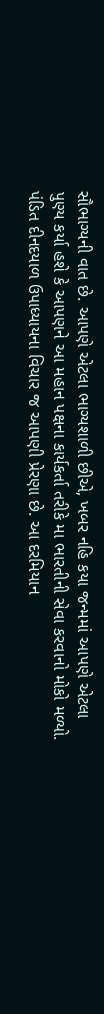સૌભાગ્યની વાત છે. આપણે એટલા ભાગ્યશાળી છીએ, ખબર નહિ કયા જન્મમાં આપણે એટલા પુણ્ય કર્યા હશે કે આપણને આ મહાન પક્ષના કાર્યકર્તા તરીકે મા ભારતીની સેવા કરવાનો મોકો મળ્યો. પંડિત દીનદયાળ ઉપાધ્યાયના વિચાર જ આપણી પ્રેરણા છે. આ દરમિયાન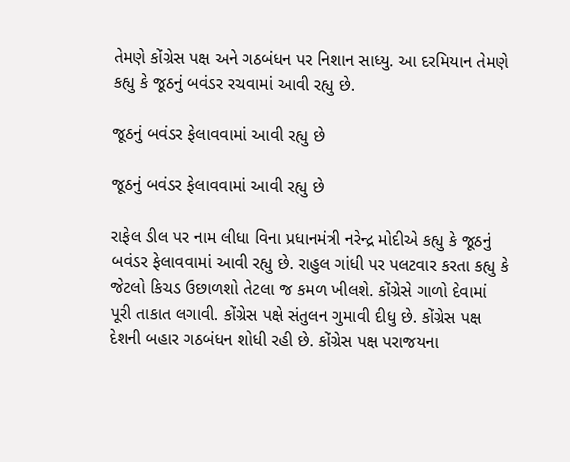તેમણે કોંગ્રેસ પક્ષ અને ગઠબંધન પર નિશાન સાધ્યુ. આ દરમિયાન તેમણે કહ્યુ કે જૂઠનું બવંડર રચવામાં આવી રહ્યુ છે.

જૂઠનું બવંડર ફેલાવવામાં આવી રહ્યુ છે

જૂઠનું બવંડર ફેલાવવામાં આવી રહ્યુ છે

રાફેલ ડીલ પર નામ લીધા વિના પ્રધાનમંત્રી નરેન્દ્ર મોદીએ કહ્યુ કે જૂઠનું બવંડર ફેલાવવામાં આવી રહ્યુ છે. રાહુલ ગાંધી પર પલટવાર કરતા કહ્યુ કે જેટલો કિચડ ઉછાળશો તેટલા જ કમળ ખીલશે. કોંગ્રેસે ગાળો દેવામાં પૂરી તાકાત લગાવી. કોંગ્રેસ પક્ષે સંતુલન ગુમાવી દીધુ છે. કોંગ્રેસ પક્ષ દેશની બહાર ગઠબંધન શોધી રહી છે. કોંગ્રેસ પક્ષ પરાજયના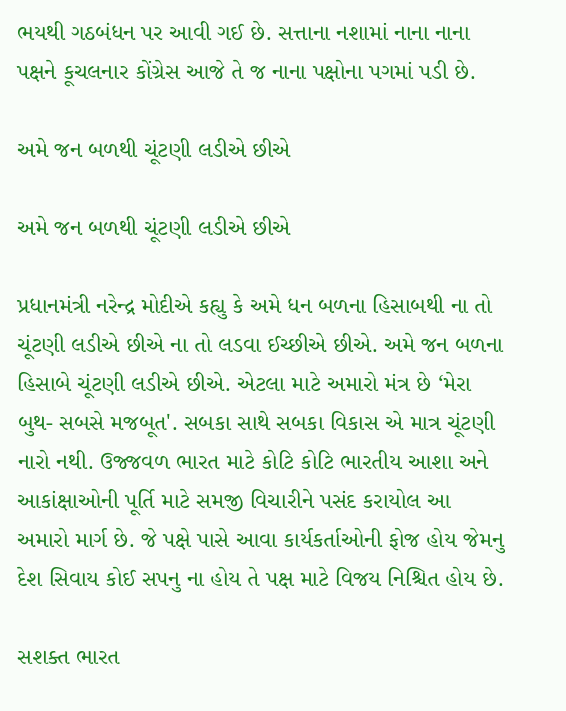ભયથી ગઠબંધન પર આવી ગઈ છે. સત્તાના નશામાં નાના નાના પક્ષને કૂચલનાર કોંગ્રેસ આજે તે જ નાના પક્ષોના પગમાં પડી છે.

અમે જન બળથી ચૂંટણી લડીએ છીએ

અમે જન બળથી ચૂંટણી લડીએ છીએ

પ્રધાનમંત્રી નરેન્દ્ર મોદીએ કહ્યુ કે અમે ધન બળના હિસાબથી ના તો ચૂંટણી લડીએ છીએ ના તો લડવા ઈચ્છીએ છીએ. અમે જન બળના હિસાબે ચૂંટણી લડીએ છીએ. એટલા માટે અમારો મંત્ર છે ‘મેરા બુથ- સબસે મજબૂત'. સબકા સાથે સબકા વિકાસ એ માત્ર ચૂંટણી નારો નથી. ઉજ્જવળ ભારત માટે કોટિ કોટિ ભારતીય આશા અને આકાંક્ષાઓની પૂર્તિ માટે સમજી વિચારીને પસંદ કરાયોલ આ અમારો માર્ગ છે. જે પક્ષે પાસે આવા કાર્યકર્તાઓની ફોજ હોય જેમનુ દેશ સિવાય કોઈ સપનુ ના હોય તે પક્ષ માટે વિજય નિશ્ચિત હોય છે.

સશક્ત ભારત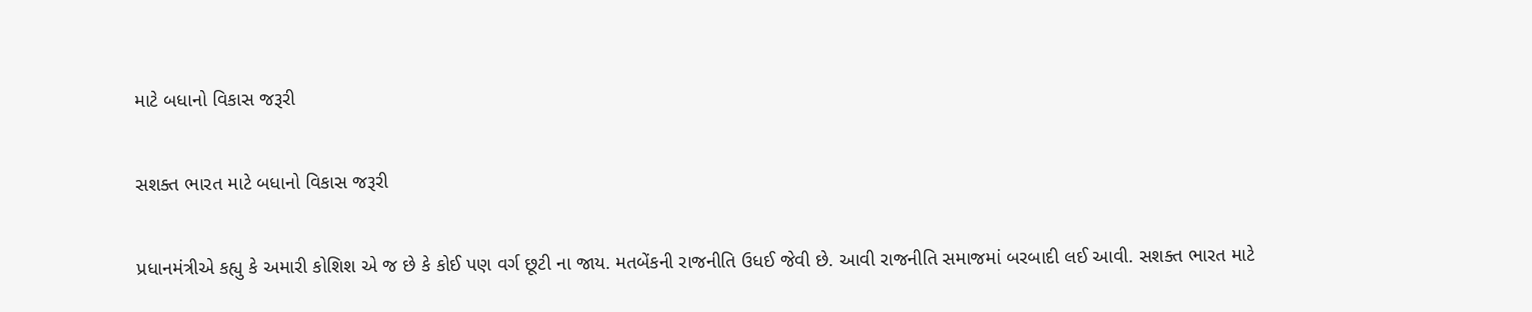માટે બધાનો વિકાસ જરૂરી

સશક્ત ભારત માટે બધાનો વિકાસ જરૂરી

પ્રધાનમંત્રીએ કહ્યુ કે અમારી કોશિશ એ જ છે કે કોઈ પણ વર્ગ છૂટી ના જાય. મતબેંકની રાજનીતિ ઉધઈ જેવી છે. આવી રાજનીતિ સમાજમાં બરબાદી લઈ આવી. સશક્ત ભારત માટે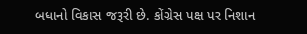બધાનો વિકાસ જરૂરી છે. કોંગ્રેસ પક્ષ પર નિશાન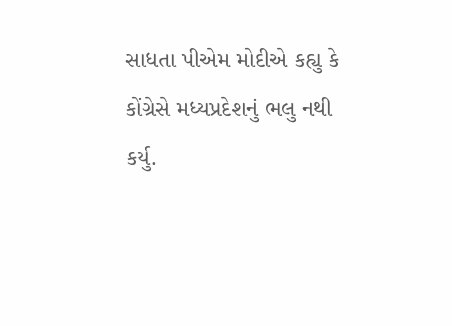સાધતા પીએમ મોદીએ કહ્યુ કે કોંગ્રેસે મધ્યપ્રદેશનું ભલુ નથી કર્યુ.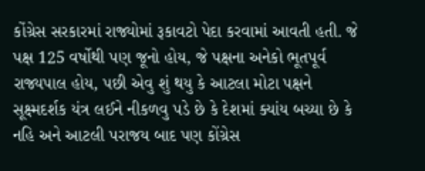કોંગ્રેસ સરકારમાં રાજ્યોમાં રૂકાવટો પેદા કરવામાં આવતી હતી. જે પક્ષ 125 વર્ષોથી પણ જૂનો હોય, જે પક્ષના અનેકો ભૂતપૂર્વ રાજ્યપાલ હોય, પછી એવુ શું થયુ કે આટલા મોટા પક્ષને સૂક્ષ્મદર્શક યંત્ર લઈને નીકળવુ પડે છે કે દેશમાં ક્યાંય બચ્યા છે કે નહિ અને આટલી પરાજય બાદ પણ કોંગ્રેસ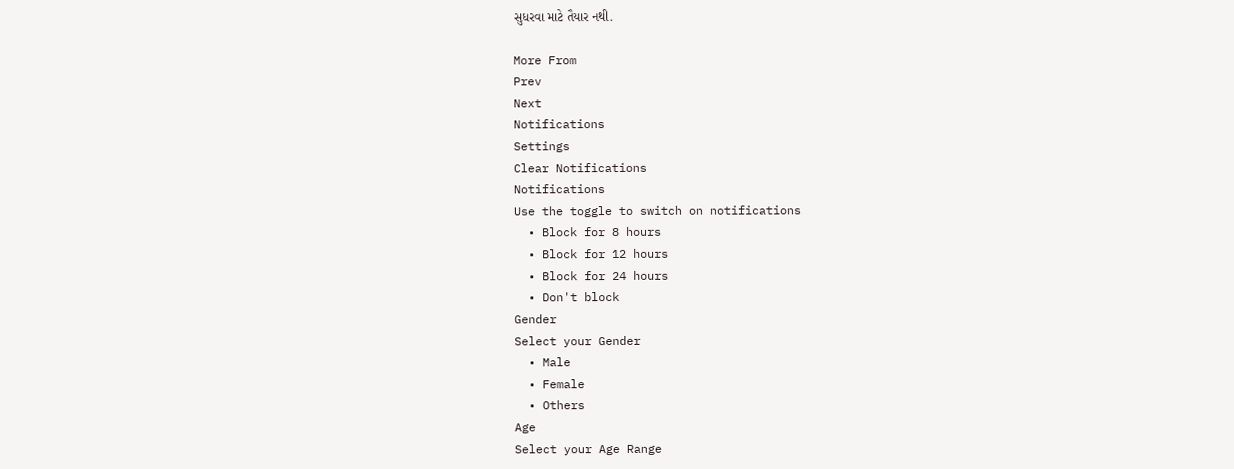સુધરવા માટે તૈયાર નથી.

More From
Prev
Next
Notifications
Settings
Clear Notifications
Notifications
Use the toggle to switch on notifications
  • Block for 8 hours
  • Block for 12 hours
  • Block for 24 hours
  • Don't block
Gender
Select your Gender
  • Male
  • Female
  • Others
Age
Select your Age Range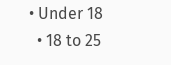• Under 18
  • 18 to 25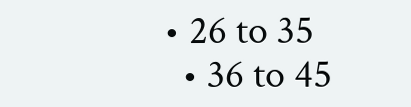• 26 to 35
  • 36 to 45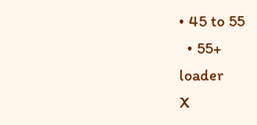• 45 to 55
  • 55+
loader
X